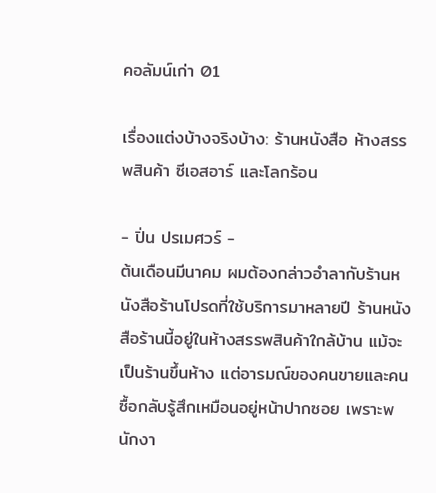คอลัมน์เก่า 01

เรื่องแต่งบ้างจริงบ้าง: ร้านหนังสือ ห้างสรรพสินค้า ซีเอสอาร์ และโลกร้อน

- ปิ่น ปรเมศวร์ -
ต้นเดือนมีนาคม ผมต้องกล่าวอำลากับร้านหนังสือร้านโปรดที่ใช้บริการมาหลายปี ร้านหนังสือร้านนี้อยู่ในห้างสรรพสินค้าใกล้บ้าน แม้จะเป็นร้านขึ้นห้าง แต่อารมณ์ของคนขายและคนซื้อกลับรู้สึกเหมือนอยู่หน้าปากซอย เพราะพนักงา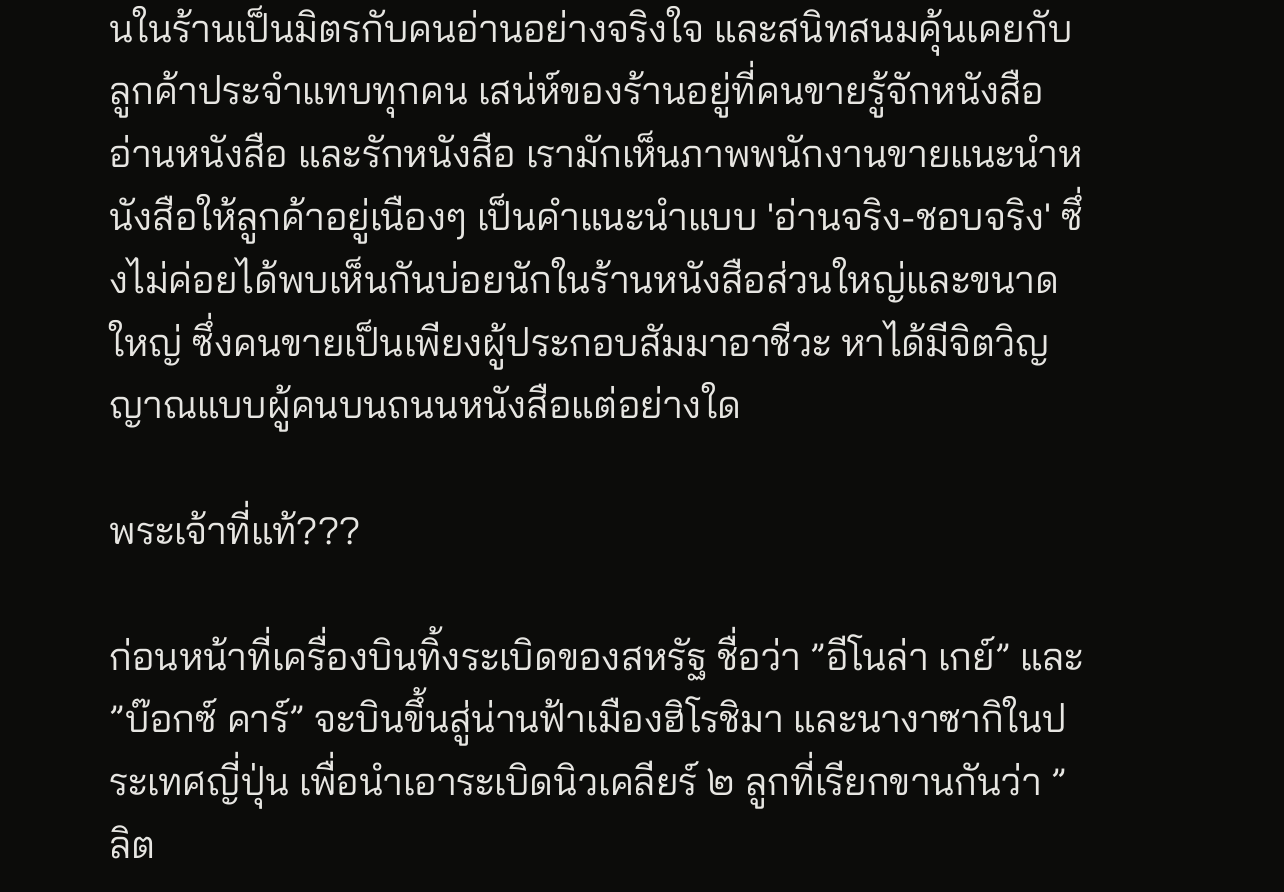นในร้านเป็นมิตรกับคนอ่านอย่างจริงใจ และสนิทสนมคุ้นเคยกับลูกค้าประจำแทบทุกคน เสน่ห์ของร้านอยู่ที่คนขายรู้จักหนังสือ อ่านหนังสือ และรักหนังสือ เรามักเห็นภาพพนักงานขายแนะนำหนังสือให้ลูกค้าอยู่เนืองๆ เป็นคำแนะนำแบบ 'อ่านจริง-ชอบจริง' ซึ่งไม่ค่อยได้พบเห็นกันบ่อยนักในร้านหนังสือส่วนใหญ่และขนาดใหญ่ ซึ่งคนขายเป็นเพียงผู้ประกอบสัมมาอาชีวะ หาได้มีจิตวิญญาณแบบผู้คนบนถนนหนังสือแต่อย่างใด

พระเจ้าที่แท้???

ก่อนหน้าที่เครื่องบินทิ้งระเบิดของสหรัฐ ชื่อว่า ”อีโนล่า เกย์” และ ”บ๊อกซ์ คาร์” จะบินขึ้นสู่น่านฟ้าเมืองฮิโรชิมา และนางาซากิในประเทศญี่ปุ่น เพื่อนำเอาระเบิดนิวเคลียร์ ๒ ลูกที่เรียกขานกันว่า ”ลิต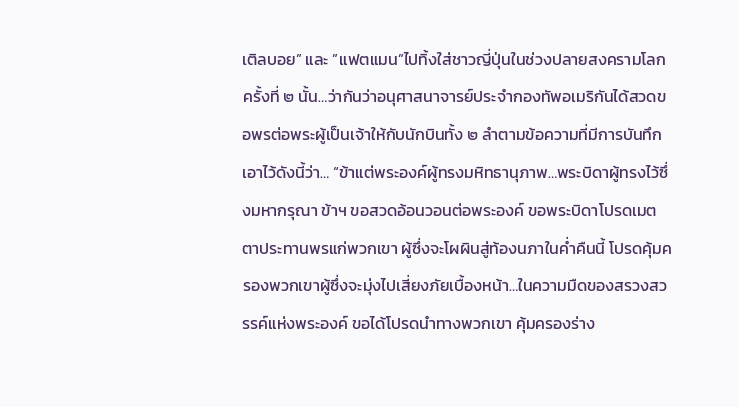เติลบอย” และ ”แฟตแมน”ไปทิ้งใส่ชาวญี่ปุ่นในช่วงปลายสงครามโลกครั้งที่ ๒ นั้น…ว่ากันว่าอนุศาสนาจารย์ประจำกองทัพอเมริกันได้สวดขอพรต่อพระผู้เป็นเจ้าให้กับนักบินทั้ง ๒ ลำตามข้อความที่มีการบันทึกเอาไว้ดังนี้ว่า… “ข้าแต่พระองค์ผู้ทรงมหิทธานุภาพ…พระบิดาผู้ทรงไว้ซึ่งมหากรุณา ข้าฯ ขอสวดอ้อนวอนต่อพระองค์ ขอพระบิดาโปรดเมตตาประทานพรแก่พวกเขา ผู้ซึ่งจะโผผินสู่ท้องนภาในค่ำคืนนี้ โปรดคุ้มครองพวกเขาผู้ซึ่งจะมุ่งไปเสี่ยงภัยเบื้องหน้า…ในความมืดของสรวงสวรรค์แห่งพระองค์ ขอได้โปรดนำทางพวกเขา คุ้มครองร่าง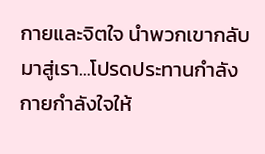กายและจิตใจ นำพวกเขากลับมาสู่เรา…โปรดประทานกำลังกายกำลังใจให้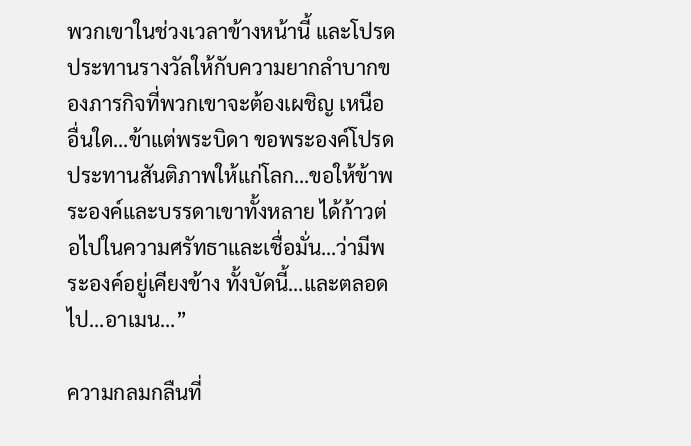พวกเขาในช่วงเวลาข้างหน้านี้ และโปรดประทานรางวัลให้กับความยากลำบากของภารกิจที่พวกเขาจะต้องเผชิญ เหนืออื่นใด…ข้าแต่พระบิดา ขอพระองค์โปรดประทานสันติภาพให้แก่โลก…ขอให้ข้าพระองค์และบรรดาเขาทั้งหลาย ได้ก้าวต่อไปในความศรัทธาและเชื่อมั่น…ว่ามีพระองค์อยู่เคียงข้าง ทั้งบัดนี้…และตลอดไป…อาเมน…”

ความกลมกลืนที่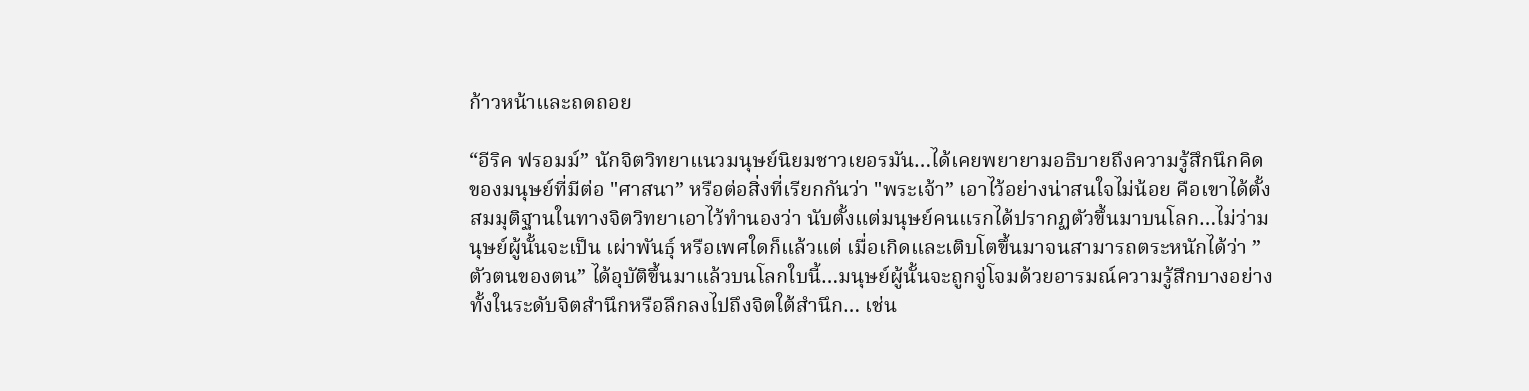ก้าวหน้าและถดถอย

“อีริค ฟรอมม์” นักจิตวิทยาแนวมนุษย์นิยมชาวเยอรมัน…ได้เคยพยายามอธิบายถึงความรู้สึกนึกคิดของมนุษย์ที่มีต่อ "ศาสนา” หรือต่อสิ่งที่เรียกกันว่า "พระเจ้า” เอาไว้อย่างน่าสนใจไม่น้อย คือเขาได้ตั้งสมมุติฐานในทางจิตวิทยาเอาไว้ทำนองว่า นับตั้งแต่มนุษย์คนแรกได้ปรากฏตัวขึ้นมาบนโลก…ไม่ว่ามนุษย์ผู้นั้นจะเป็น เผ่าพันธุ์ หรือเพศใดก็แล้วแต่ เมื่อเกิดและเติบโตขึ้นมาจนสามารถตระหนักได้ว่า ”ตัวตนของตน” ได้อุบัติขึ้นมาแล้วบนโลกใบนี้…มนุษย์ผู้นั้นจะถูกจู่โจมด้วยอารมณ์ความรู้สึกบางอย่างทั้งในระดับจิตสำนึกหรือลึกลงไปถึงจิตใต้สำนึก… เช่น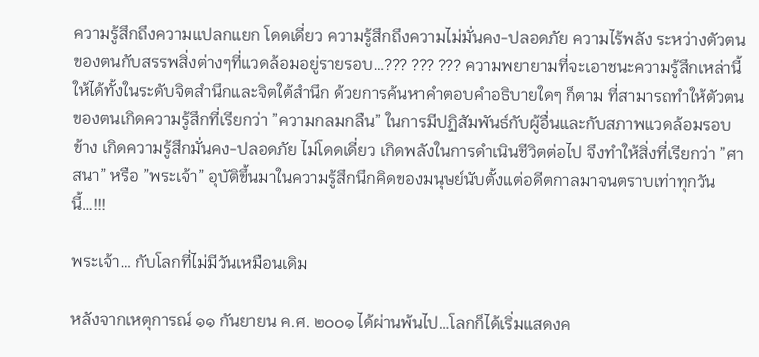ความรู้สึกถึงความแปลกแยก โดดเดี่ยว ความรู้สึกถึงความไม่มั่นคง-ปลอดภัย ความไร้พลัง ระหว่างตัวตนของตนกับสรรพสิ่งต่างๆที่แวดล้อมอยู่รายรอบ…??? ??? ??? ความพยายามที่จะเอาชนะความรู้สึกเหล่านี้ให้ได้ทั้งในระดับจิตสำนึกและจิตใต้สำนึก ด้วยการค้นหาคำตอบคำอธิบายใดๆ ก็ตาม ที่สามารถทำให้ตัวตนของตนเกิดความรู้สึกที่เรียกว่า ”ความกลมกลืน” ในการมีปฏิสัมพันธ์กับผู้อื่นและกับสภาพแวดล้อมรอบข้าง เกิดความรู้สึกมั่นคง-ปลอดภัย ไม่โดดเดี่ยว เกิดพลังในการดำเนินชีวิตต่อไป จึงทำให้สิ่งที่เรียกว่า ”ศาสนา” หรือ ”พระเจ้า” อุบัติขึ้นมาในความรู้สึกนึกคิดของมนุษย์นับตั้งแต่อดีตกาลมาจนตราบเท่าทุกวันนี้…!!!

พระเจ้า… กับโลกที่ไม่มีวันเหมือนเดิม

หลังจากเหตุการณ์ ๑๑ กันยายน ค.ศ. ๒๐๐๑ ได้ผ่านพ้นไป…โลกก็ได้เริ่มแสดงค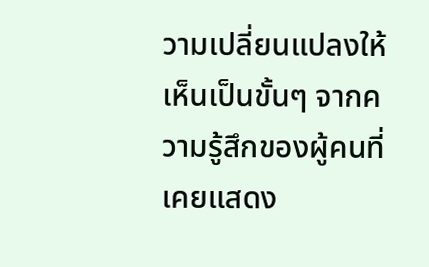วามเปลี่ยนแปลงให้เห็นเป็นขั้นๆ จากความรู้สึกของผู้คนที่เคยแสดง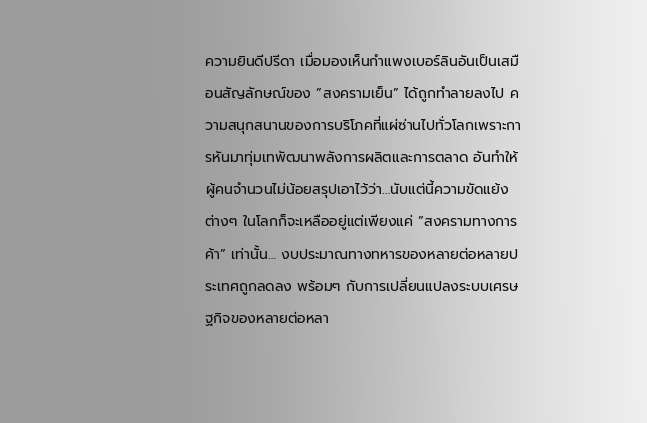ความยินดีปรีดา เมื่อมองเห็นกำแพงเบอร์ลินอันเป็นเสมือนสัญลักษณ์ของ ”สงครามเย็น” ได้ถูกทำลายลงไป ความสนุกสนานของการบริโภคที่แผ่ซ่านไปทั่วโลกเพราะการหันมาทุ่มเทพัฒนาพลังการผลิตและการตลาด อันทำให้ผู้คนจำนวนไม่น้อยสรุปเอาไว้ว่า…นับแต่นี้ความขัดแย้งต่างๆ ในโลกก็จะเหลืออยู่แต่เพียงแค่ ”สงครามทางการค้า” เท่านั้น… งบประมาณทางทหารของหลายต่อหลายประเทศถูกลดลง พร้อมๆ กับการเปลี่ยนแปลงระบบเศรษฐกิจของหลายต่อหลา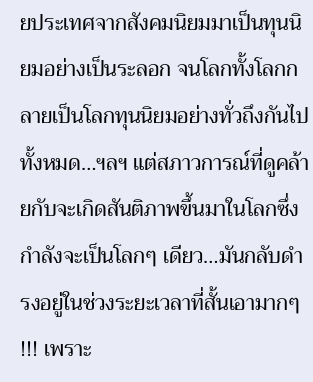ยประเทศจากสังคมนิยมมาเป็นทุนนิยมอย่างเป็นระลอก จนโลกทั้งโลกกลายเป็นโลกทุนนิยมอย่างทั่วถึงกันไปทั้งหมด…ฯลฯ แต่สภาวการณ์ที่ดูคล้ายกับจะเกิดสันติภาพขึ้นมาในโลกซึ่งกำลังจะเป็นโลกๆ เดียว…มันกลับดำรงอยู่ในช่วงระยะเวลาที่สั้นเอามากๆ !!! เพราะ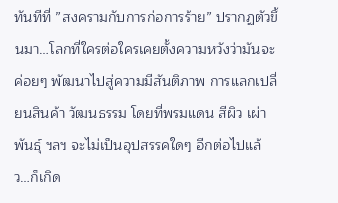ทันทีที่ ”สงครามกับการก่อการร้าย” ปรากฏตัวขึ้นมา…โลกที่ใครต่อใครเคยตั้งความหวังว่ามันจะค่อยๆ พัฒนาไปสู่ความมีสันติภาพ การแลกเปลี่ยนสินค้า วัฒนธรรม โดยที่พรมแดน สีผิว เผ่าพันธุ์ ฯลฯ จะไม่เป็นอุปสรรคใดๆ อีกต่อไปแล้ว…ก็เกิด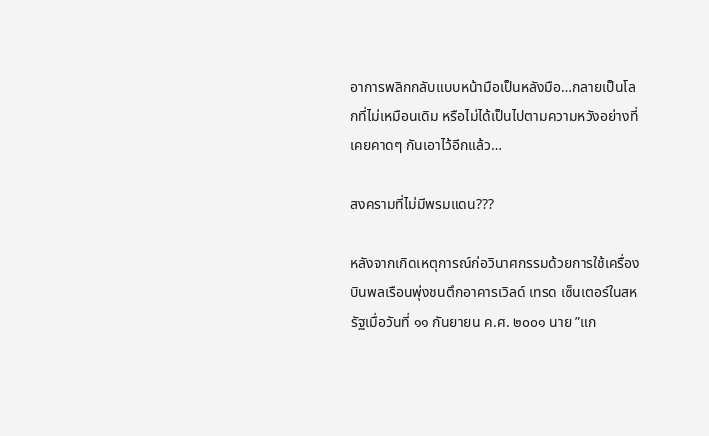อาการพลิกกลับแบบหน้ามือเป็นหลังมือ…กลายเป็นโลกที่ไม่เหมือนเดิม หรือไม่ได้เป็นไปตามความหวังอย่างที่เคยคาดๆ กันเอาไว้อีกแล้ว…

สงครามที่ไม่มีพรมแดน???

หลังจากเกิดเหตุการณ์ก่อวินาศกรรมด้วยการใช้เครื่องบินพลเรือนพุ่งชนตึกอาคารเวิลด์ เทรด เซ็นเตอร์ในสหรัฐเมื่อวันที่ ๑๑ กันยายน ค.ศ. ๒๐๐๑ นาย ”แก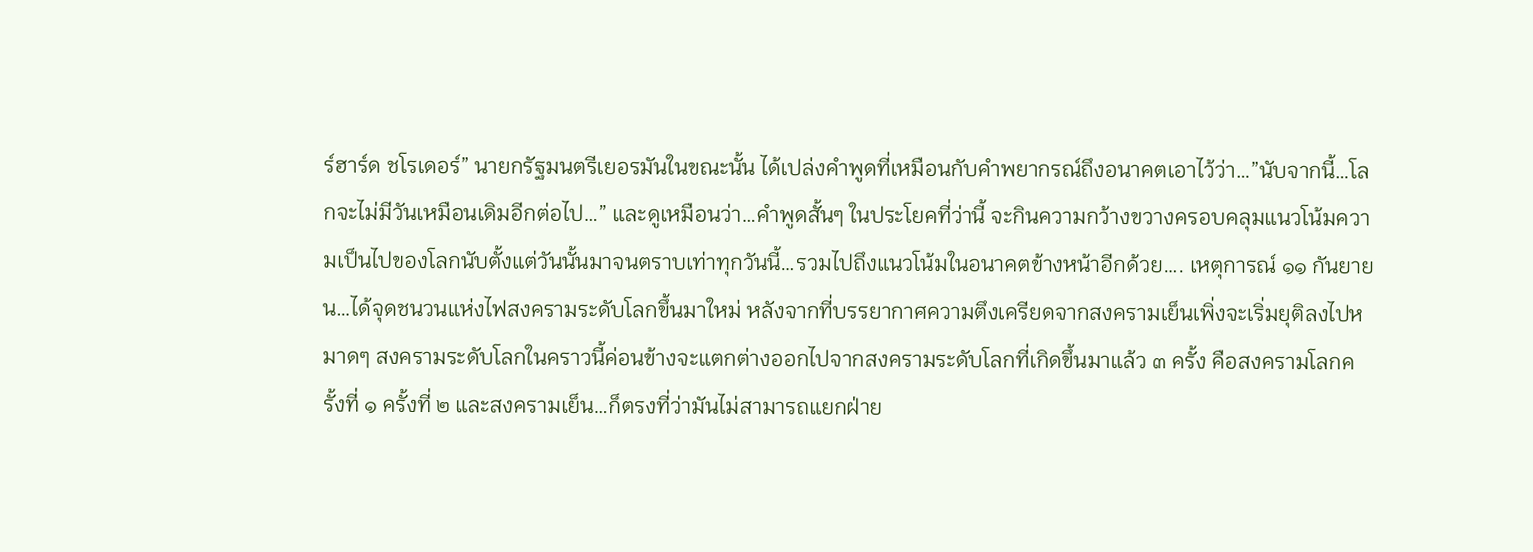ร์ฮาร์ด ชโรเดอร์” นายกรัฐมนตรีเยอรมันในขณะนั้น ได้เปล่งคำพูดที่เหมือนกับคำพยากรณ์ถึงอนาคตเอาไว้ว่า…”นับจากนี้…โลกจะไม่มีวันเหมือนเดิมอีกต่อไป…” และดูเหมือนว่า…คำพูดสั้นๆ ในประโยคที่ว่านี้ จะกินความกว้างขวางครอบคลุมแนวโน้มความเป็นไปของโลกนับตั้งแต่วันนั้นมาจนตราบเท่าทุกวันนี้…รวมไปถึงแนวโน้มในอนาคตข้างหน้าอีกด้วย…. เหตุการณ์ ๑๑ กันยายน…ได้จุดชนวนแห่งไฟสงครามระดับโลกขึ้นมาใหม่ หลังจากที่บรรยากาศความตึงเครียดจากสงครามเย็นเพิ่งจะเริ่มยุติลงไปหมาดๆ สงครามระดับโลกในคราวนี้ค่อนข้างจะแตกต่างออกไปจากสงครามระดับโลกที่เกิดขึ้นมาแล้ว ๓ ครั้ง คือสงครามโลกครั้งที่ ๑ ครั้งที่ ๒ และสงครามเย็น…ก็ตรงที่ว่ามันไม่สามารถแยกฝ่าย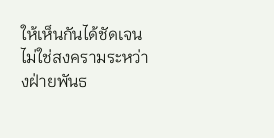ให้เห็นกันได้ชัดเจน ไม่ใช่สงครามระหว่างฝ่ายพันธ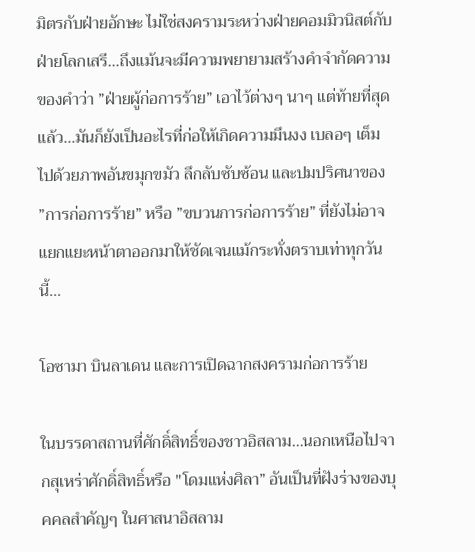มิตรกับฝ่ายอักษะ ไม่ใช่สงครามระหว่างฝ่ายคอมมิวนิสต์กับฝ่ายโลกเสรี…ถึงแม้นจะมีความพยายามสร้างคำจำกัดความของคำว่า ”ฝ่ายผู้ก่อการร้าย” เอาไว้ต่างๆ นาๆ แต่ท้ายที่สุดแล้ว…มันก็ยังเป็นอะไรที่ก่อให้เกิดความมึนงง เบลอๆ เต็มไปด้วยภาพอันขมุกขมัว ลึกลับซับซ้อน และปมปริศนาของ ”การก่อการร้าย” หรือ ”ขบวนการก่อการร้าย” ที่ยังไม่อาจแยกแยะหน้าตาออกมาให้ชัดเจนแม้กระทั่งตราบเท่าทุกวันนี้…

โอซามา บินลาเดน และการเปิดฉากสงครามก่อการร้าย

ในบรรดาสถานที่ศักดิ์สิทธิ์ของชาวอิสลาม…นอกเหนือไปจากสุเหร่าศักดิ์สิทธิ์หรือ "โดมแห่งศิลา” อันเป็นที่ฝังร่างของบุคคลสำคัญๆ ในศาสนาอิสลาม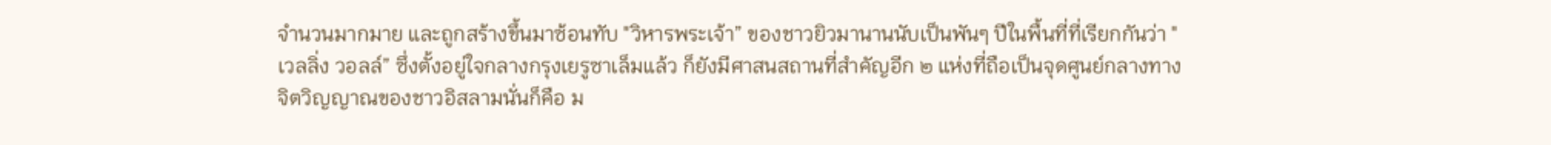จำนวนมากมาย และถูกสร้างขึ้นมาซ้อนทับ "วิหารพระเจ้า” ของชาวยิวมานานนับเป็นพันๆ ปีในพื้นที่ที่เรียกกันว่า "เวลลิ่ง วอลล์” ซึ่งตั้งอยู่ใจกลางกรุงเยรูซาเล็มแล้ว ก็ยังมีศาสนสถานที่สำคัญอีก ๒ แห่งที่ถือเป็นจุดศูนย์กลางทางจิตวิญญาณของชาวอิสลามนั่นก็คือ ม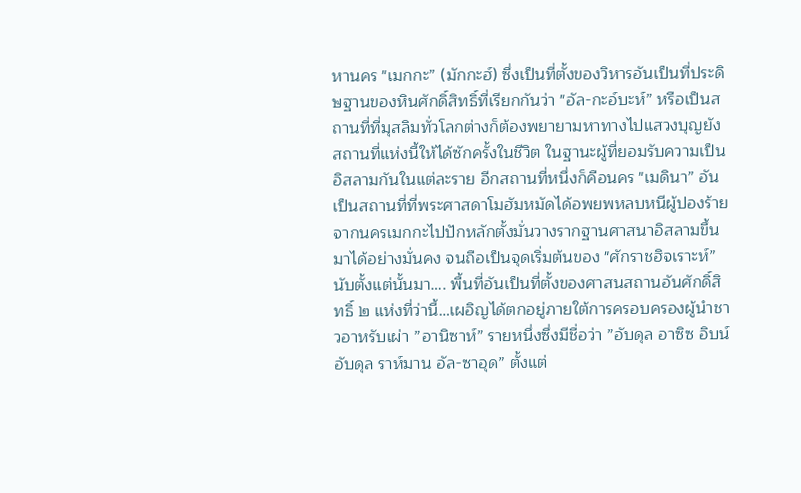หานคร "เมกกะ” (มักกะฮ์) ซึ่งเป็นที่ตั้งของวิหารอันเป็นที่ประดิษฐานของหินศักดิ์สิทธิ์ที่เรียกกันว่า "อัล-กะอ์บะห์” หรือเป็นสถานที่ที่มุสลิมทั่วโลกต่างก็ต้องพยายามหาทางไปแสวงบุญยังสถานที่แห่งนี้ให้ได้ซักครั้งในชีวิต ในฐานะผู้ที่ยอมรับความเป็นอิสลามกันในแต่ละราย อีกสถานที่หนึ่งก็คือนคร "เมดินา” อันเป็นสถานที่ที่พระศาสดาโมฮัมหมัดได้อพยพหลบหนีผู้ปองร้ายจากนครเมกกะไปปักหลักตั้งมั่นวางรากฐานศาสนาอิสลามขึ้นมาได้อย่างมั่นคง จนถือเป็นจุดเริ่มต้นของ "ศักราชฮิจเราะห์” นับตั้งแต่นั้นมา…. พื้นที่อันเป็นที่ตั้งของศาสนสถานอันศักดิ์สิทธิ์ ๒ แห่งที่ว่านี้…เผอิญได้ตกอยู่ภายใต้การครอบครองผู้นำชาวอาหรับเผ่า ”อานิซาห์” รายหนึ่งซึ่งมีชื่อว่า ”อับดุล อาซิซ อิบน์ อับดุล ราห์มาน อัล-ซาอุด” ตั้งแต่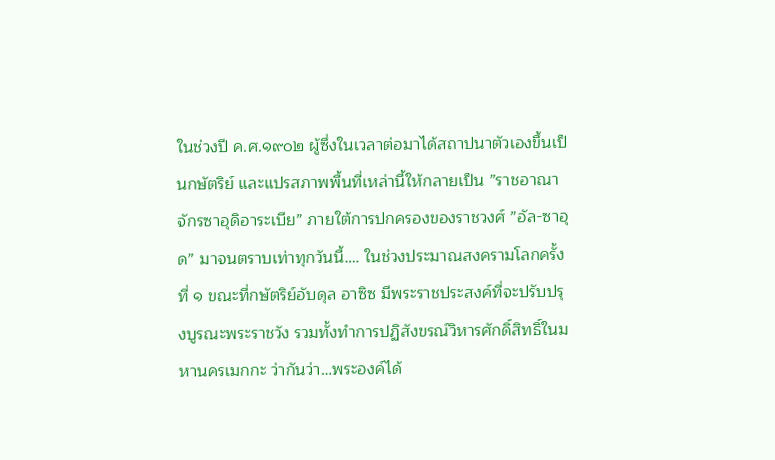ในช่วงปี ค.ศ.๑๙๐๒ ผู้ซึ่งในเวลาต่อมาได้สถาปนาตัวเองขึ้นเป็นกษัตริย์ และแปรสภาพพื้นที่เหล่านี้ให้กลายเป็น ”ราชอาณาจักรซาอุดิอาระเบีย” ภายใต้การปกครองของราชวงศ์ ”อัล-ซาอุด” มาจนตราบเท่าทุกวันนี้…. ในช่วงประมาณสงครามโลกครั้งที่ ๑ ขณะที่กษัตริย์อับดุล อาซิซ มีพระราชประสงค์ที่จะปรับปรุงบูรณะพระราชวัง รวมทั้งทำการปฏิสังขรณ์วิหารศักดิ์สิทธิ์ในมหานครเมกกะ ว่ากันว่า…พระองค์ได้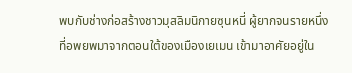พบกับช่างก่อสร้างชาวมุสลิมนิกายซุนหนี่ ผู้ยากจนรายหนึ่ง ที่อพยพมาจากตอนใต้ของเมืองเยเมน เข้ามาอาศัยอยู่ใน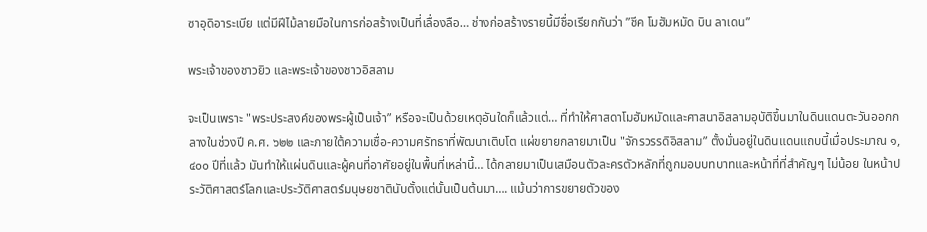ซาอุดิอาระเบีย แต่มีฝีไม้ลายมือในการก่อสร้างเป็นที่เลื่องลือ… ช่างก่อสร้างรายนี้มีชื่อเรียกกันว่า ”ชีค โมฮัมหมัด บิน ลาเดน”

พระเจ้าของชาวยิว และพระเจ้าของชาวอิสลาม

จะเป็นเพราะ "พระประสงค์ของพระผู้เป็นเจ้า” หรือจะเป็นด้วยเหตุอันใดก็แล้วแต่… ที่ทำให้ศาสดาโมฮัมหมัดและศาสนาอิสลามอุบัติขึ้นมาในดินแดนตะวันออกกลางในช่วงปี ค.ศ. ๖๒๒ และภายใต้ความเชื่อ-ความศรัทธาที่พัฒนาเติบโต แผ่ขยายกลายมาเป็น "จักรวรรดิอิสลาม” ตั้งมั่นอยู่ในดินแดนแถบนี้เมื่อประมาณ ๑,๔๐๐ ปีที่แล้ว มันทำให้แผ่นดินและผู้คนที่อาศัยอยู่ในพื้นที่เหล่านี้… ได้กลายมาเป็นเสมือนตัวละครตัวหลักที่ถูกมอบบทบาทและหน้าที่ที่สำคัญๆ ไม่น้อย ในหน้าประวัติศาสตร์โลกและประวัติศาสตร์มนุษยชาตินับตั้งแต่นั้นเป็นต้นมา…. แม้นว่าการขยายตัวของ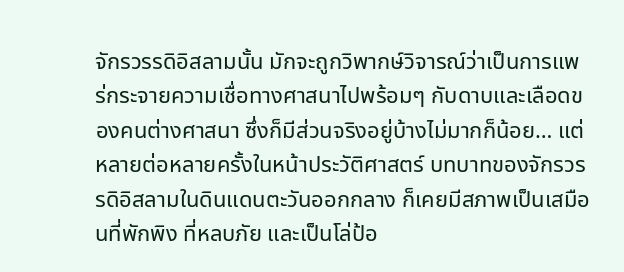จักรวรรดิอิสลามนั้น มักจะถูกวิพากษ์วิจารณ์ว่าเป็นการแพร่กระจายความเชื่อทางศาสนาไปพร้อมๆ กับดาบและเลือดของคนต่างศาสนา ซึ่งก็มีส่วนจริงอยู่บ้างไม่มากก็น้อย… แต่หลายต่อหลายครั้งในหน้าประวัติศาสตร์ บทบาทของจักรวรรดิอิสลามในดินแดนตะวันออกกลาง ก็เคยมีสภาพเป็นเสมือนที่พักพิง ที่หลบภัย และเป็นโล่ป้อ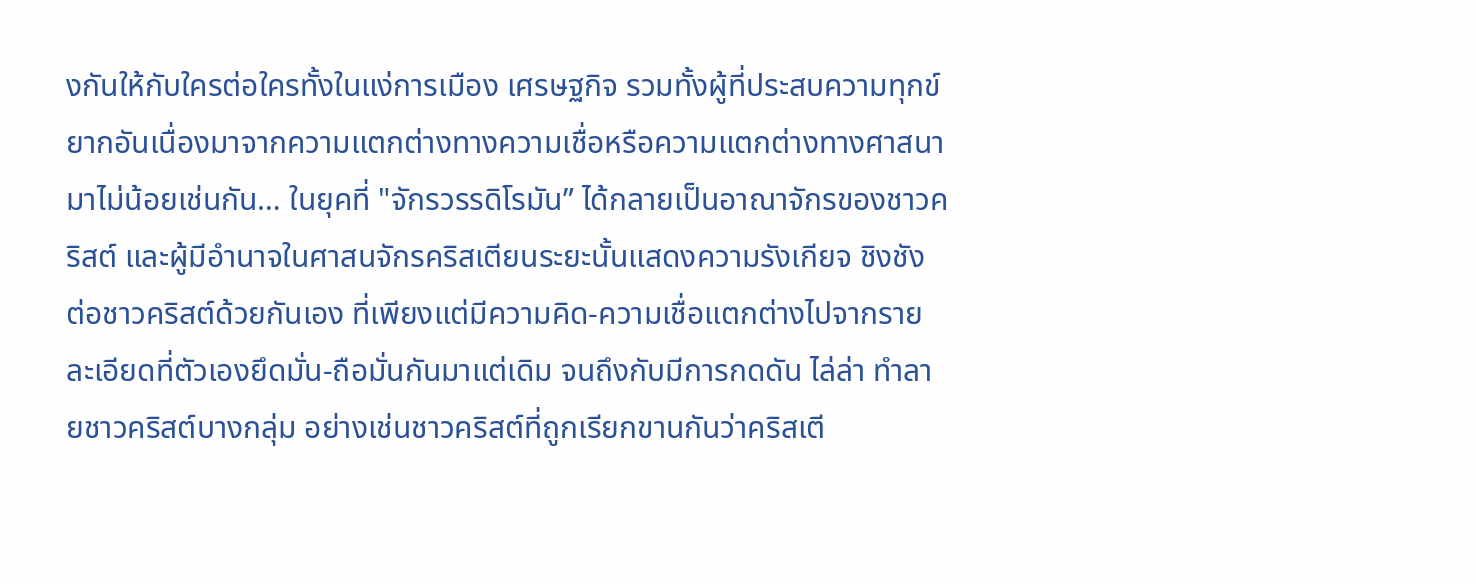งกันให้กับใครต่อใครทั้งในแง่การเมือง เศรษฐกิจ รวมทั้งผู้ที่ประสบความทุกข์ยากอันเนื่องมาจากความแตกต่างทางความเชื่อหรือความแตกต่างทางศาสนามาไม่น้อยเช่นกัน… ในยุคที่ "จักรวรรดิโรมัน” ได้กลายเป็นอาณาจักรของชาวคริสต์ และผู้มีอำนาจในศาสนจักรคริสเตียนระยะนั้นแสดงความรังเกียจ ชิงชัง ต่อชาวคริสต์ด้วยกันเอง ที่เพียงแต่มีความคิด-ความเชื่อแตกต่างไปจากรายละเอียดที่ตัวเองยึดมั่น-ถือมั่นกันมาแต่เดิม จนถึงกับมีการกดดัน ไล่ล่า ทำลายชาวคริสต์บางกลุ่ม อย่างเช่นชาวคริสต์ที่ถูกเรียกขานกันว่าคริสเตี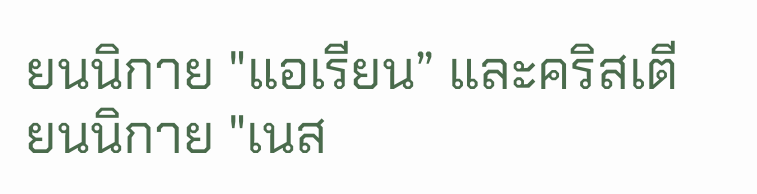ยนนิกาย "แอเรียน” และคริสเตียนนิกาย "เนส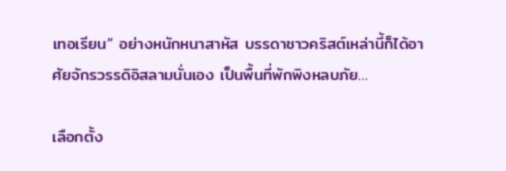เทอเรียน” อย่างหนักหนาสาหัส บรรดาชาวคริสต์เหล่านี้ก็ได้อาศัยจักรวรรดิอิสลามนั่นเอง เป็นพื้นที่พักพิงหลบภัย…

เลือกตั้ง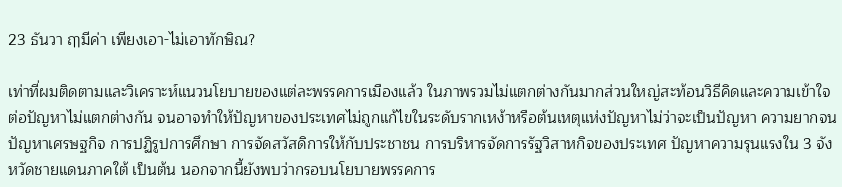23 ธันวา ฤๅมีค่า เพียงเอา-ไม่เอาทักษิณ?

เท่าที่ผมติดตามและวิเคราะห์แนวนโยบายของแต่ละพรรคการเมืองแล้ว ในภาพรวมไม่แตกต่างกันมากส่วนใหญ่สะท้อนวิธีคิดและความเข้าใจต่อปัญหาไม่แตกต่างกัน จนอาจทำให้ปัญหาของประเทศไม่ถูกแก้ไขในระดับรากเหง้าหรือต้นเหตุแห่งปัญหาไม่ว่าจะเป็นปัญหา ความยากจน ปัญหาเศรษฐกิจ การปฏิรูปการศึกษา การจัดสวัสดิการให้กับประชาชน การบริหารจัดการรัฐวิสาหกิจของประเทศ ปัญหาความรุนแรงใน 3 จังหวัดชายแดนภาคใต้ เป็นต้น นอกจากนี้ยังพบว่ากรอบนโยบายพรรคการ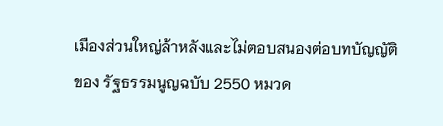เมืองส่วนใหญ่ล้าหลังและไม่ตอบสนองต่อบทบัญญัติของ รัฐธรรมนูญฉบับ 2550 หมวด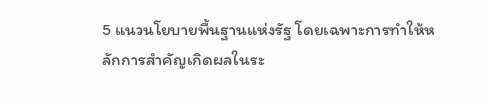5 แนวนโยบายพื้นฐานแห่งรัฐ โดยเฉพาะการทำให้หลักการสำคัญเกิดผลในระ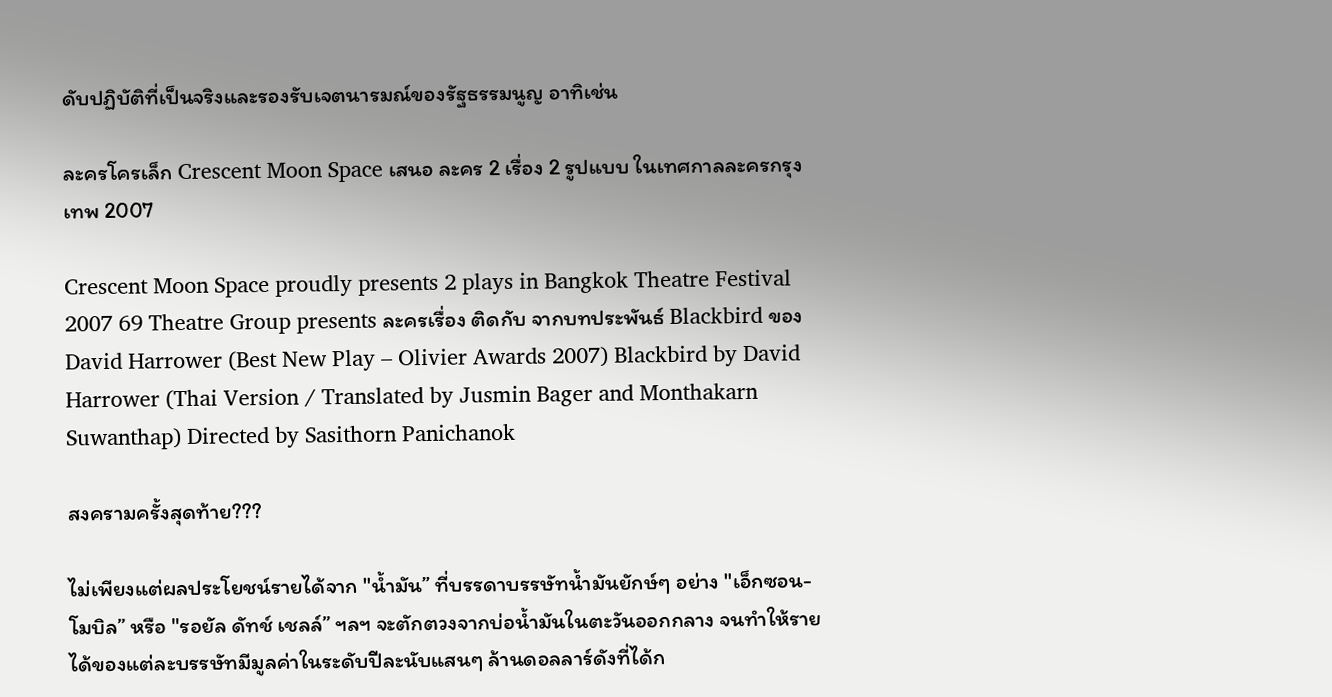ดับปฏิบัติที่เป็นจริงและรองรับเจตนารมณ์ของรัฐธรรมนูญ อาทิเช่น

ละครโครเล็ก Crescent Moon Space เสนอ ละคร 2 เรื่อง 2 รูปแบบ ในเทศกาลละครกรุงเทพ 2007

Crescent Moon Space proudly presents 2 plays in Bangkok Theatre Festival 2007 69 Theatre Group presents ละครเรื่อง ติดกับ จากบทประพันธ์ Blackbird ของ David Harrower (Best New Play – Olivier Awards 2007) Blackbird by David Harrower (Thai Version / Translated by Jusmin Bager and Monthakarn Suwanthap) Directed by Sasithorn Panichanok

สงครามครั้งสุดท้าย???

ไม่เพียงแต่ผลประโยชน์รายได้จาก "น้ำมัน” ที่บรรดาบรรษัทน้ำมันยักษ์ๆ อย่าง "เอ็กซอน-โมบิล” หรือ "รอยัล ดัทช์ เชลล์” ฯลฯ จะตักตวงจากบ่อน้ำมันในตะวันออกกลาง จนทำให้รายได้ของแต่ละบรรษัทมีมูลค่าในระดับปีละนับแสนๆ ล้านดอลลาร์ดังที่ได้ก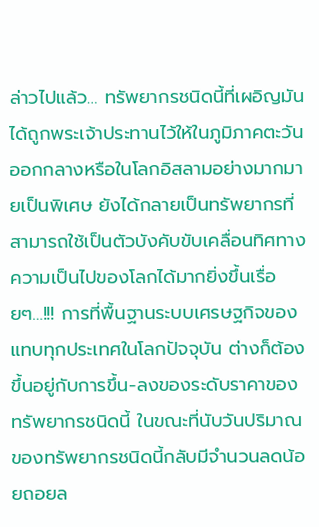ล่าวไปแล้ว… ทรัพยากรชนิดนี้ที่เผอิญมันได้ถูกพระเจ้าประทานไว้ให้ในภูมิภาคตะวันออกกลางหรือในโลกอิสลามอย่างมากมายเป็นพิเศษ ยังได้กลายเป็นทรัพยากรที่สามารถใช้เป็นตัวบังคับขับเคลื่อนทิศทางความเป็นไปของโลกได้มากยิ่งขึ้นเรื่อยๆ…!!! การที่พื้นฐานระบบเศรษฐกิจของแทบทุกประเทศในโลกปัจจุบัน ต่างก็ต้องขึ้นอยู่กับการขึ้น-ลงของระดับราคาของทรัพยากรชนิดนี้ ในขณะที่นับวันปริมาณของทรัพยากรชนิดนี้กลับมีจำนวนลดน้อยถอยล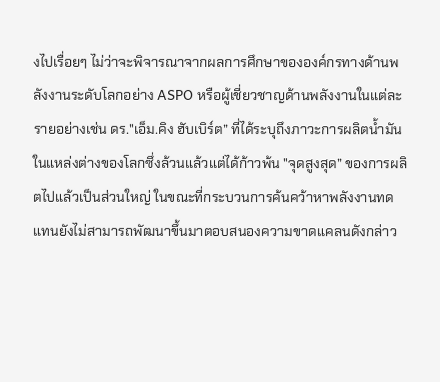งไปเรื่อยๆ ไม่ว่าจะพิจารณาจากผลการศึกษาขององค์กรทางด้านพลังงานระดับโลกอย่าง ASPO หรือผู้เชี่ยวชาญด้านพลังงานในแต่ละรายอย่างเช่น ดร."เอ็ม.คิง ฮับเบิร์ต” ที่ได้ระบุถึงภาวะการผลิตน้ำมันในแหล่งต่างของโลกซึ่งล้วนแล้วแต่ได้ก้าวพ้น "จุดสูงสุด” ของการผลิตไปแล้วเป็นส่วนใหญ่ ในขณะที่กระบวนการค้นคว้าหาพลังงานทดแทนยังไม่สามารถพัฒนาขึ้นมาตอบสนองความขาดแคลนดังกล่าว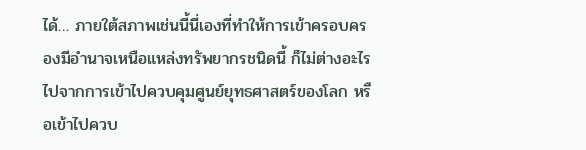ได้… ภายใต้สภาพเช่นนี้นี่เองที่ทำให้การเข้าครอบครองมีอำนาจเหนือแหล่งทรัพยากรชนิดนี้ ก็ไม่ต่างอะไรไปจากการเข้าไปควบคุมศูนย์ยุทธศาสตร์ของโลก หรือเข้าไปควบ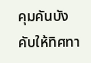คุมคันบังคับให้ทิศทา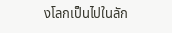งโลกเป็นไปในลัก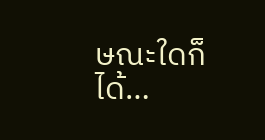ษณะใดก็ได้…